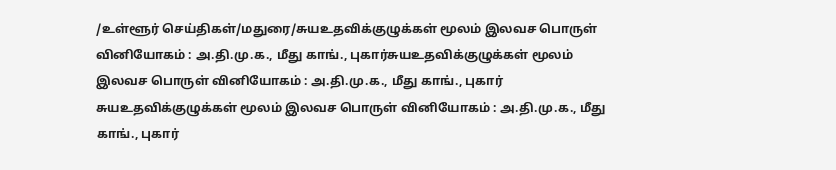/உள்ளூர் செய்திகள்/மதுரை/சுயஉதவிக்குழுக்கள் மூலம் இலவச பொருள் வினியோகம் : அ.தி.மு.க., மீது காங்., புகார்சுயஉதவிக்குழுக்கள் மூலம் இலவச பொருள் வினியோகம் : அ.தி.மு.க., மீது காங்., புகார்
சுயஉதவிக்குழுக்கள் மூலம் இலவச பொருள் வினியோகம் : அ.தி.மு.க., மீது காங்., புகார்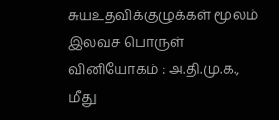சுயஉதவிக்குழுக்கள் மூலம் இலவச பொருள் வினியோகம் : அ.தி.மு.க., மீது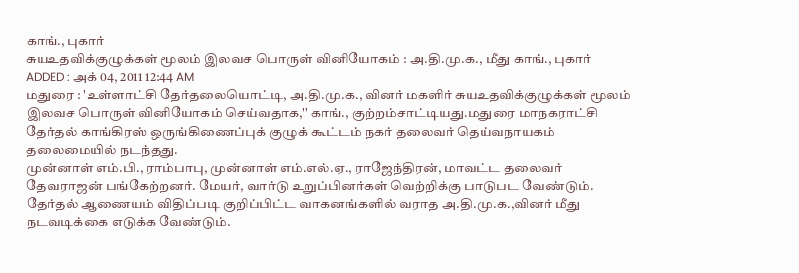காங்., புகார்
சுயஉதவிக்குழுக்கள் மூலம் இலவச பொருள் வினியோகம் : அ.தி.மு.க., மீது காங்., புகார்
ADDED : அக் 04, 2011 12:44 AM
மதுரை : 'உள்ளாட்சி தேர்தலையொட்டி, அ.தி.மு.க., வினர் மகளிர் சுயஉதவிக்குழுக்கள் மூலம் இலவச பொருள் வினியோகம் செய்வதாக,'' காங்., குற்றம்சாட்டியது.மதுரை மாநகராட்சி தேர்தல் காங்கிரஸ் ஒருங்கிணைப்புக் குழுக் கூட்டம் நகர் தலைவர் தெய்வநாயகம் தலைமையில் நடந்தது.
முன்னாள் எம்.பி., ராம்பாபு, முன்னாள் எம்.எல்.ஏ., ராஜேந்திரன், மாவட்ட தலைவர் தேவராஜன் பங்கேற்றனர். மேயர், வார்டு உறுப்பினர்கள் வெற்றிக்கு பாடுபட வேண்டும். தேர்தல் ஆணையம் விதிப்படி குறிப்பிட்ட வாகனங்களில் வராத அ.தி.மு.க.,வினர் மீது நடவடிக்கை எடுக்க வேண்டும்.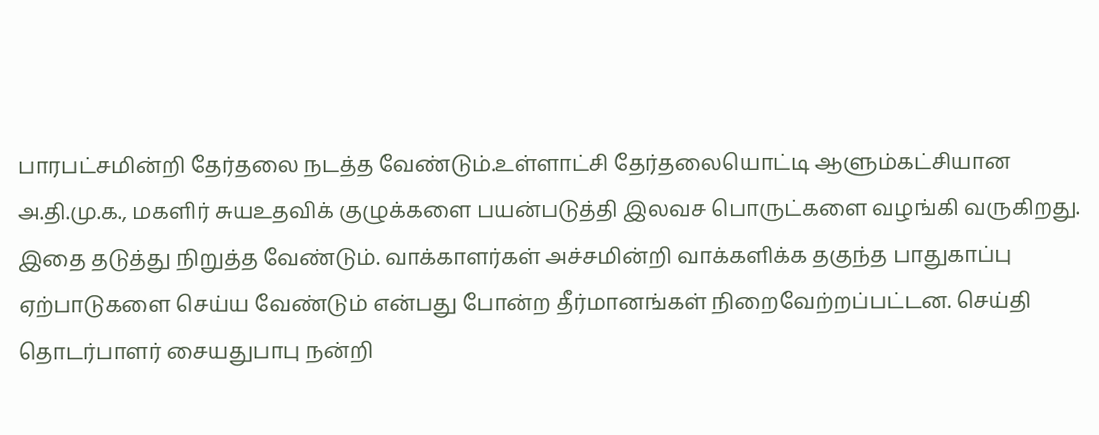பாரபட்சமின்றி தேர்தலை நடத்த வேண்டும்.உள்ளாட்சி தேர்தலையொட்டி ஆளும்கட்சியான அ.தி.மு.க., மகளிர் சுயஉதவிக் குழுக்களை பயன்படுத்தி இலவச பொருட்களை வழங்கி வருகிறது. இதை தடுத்து நிறுத்த வேண்டும். வாக்காளர்கள் அச்சமின்றி வாக்களிக்க தகுந்த பாதுகாப்பு ஏற்பாடுகளை செய்ய வேண்டும் என்பது போன்ற தீர்மானங்கள் நிறைவேற்றப்பட்டன. செய்தி தொடர்பாளர் சையதுபாபு நன்றி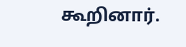கூறினார்.